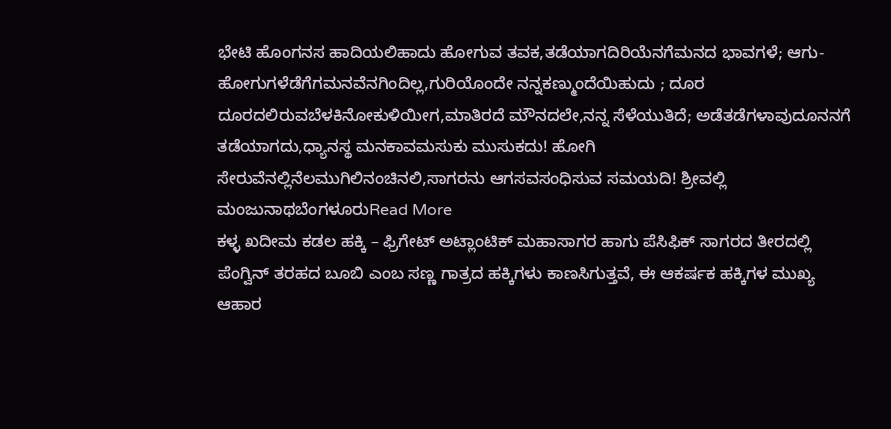ಭೇಟಿ ಹೊಂಗನಸ ಹಾದಿಯಲಿಹಾದು ಹೋಗುವ ತವಕ,ತಡೆಯಾಗದಿರಿಯೆನಗೆಮನದ ಭಾವಗಳೆ; ಆಗು-ಹೋಗುಗಳೆಡೆಗೆಗಮನವೆನಗಿಂದಿಲ್ಲ,ಗುರಿಯೊಂದೇ ನನ್ನಕಣ್ಮುಂದೆಯಿಹುದು ; ದೂರ ದೂರದಲಿರುವಬೆಳಕಿನೋಕುಳಿಯೀಗ,ಮಾತಿರದೆ ಮೌನದಲೇ,ನನ್ನ ಸೆಳೆಯುತಿದೆ; ಅಡೆತಡೆಗಳಾವುದೂನನಗೆ ತಡೆಯಾಗದು,ಧ್ಯಾನಸ್ಥ ಮನಕಾವಮಸುಕು ಮುಸುಕದು! ಹೋಗಿ ಸೇರುವೆನಲ್ಲಿನೆಲಮುಗಿಲಿನಂಚಿನಲಿ,ಸಾಗರನು ಆಗಸವಸಂಧಿಸುವ ಸಮಯದಿ! ಶ್ರೀವಲ್ಲಿ ಮಂಜುನಾಥಬೆಂಗಳೂರುRead More
ಕಳ್ಳ ಖದೀಮ ಕಡಲ ಹಕ್ಕಿ – ಫ್ರಿಗೇಟ್ ಅಟ್ಲಾಂಟಿಕ್ ಮಹಾಸಾಗರ ಹಾಗು ಪೆಸಿಫಿಕ್ ಸಾಗರದ ತೀರದಲ್ಲಿ ಪೆಂಗ್ವಿನ್ ತರಹದ ಬೂಬಿ ಎಂಬ ಸಣ್ಣ ಗಾತ್ರದ ಹಕ್ಕಿಗಳು ಕಾಣಸಿಗುತ್ತವೆ, ಈ ಆಕರ್ಷಕ ಹಕ್ಕಿಗಳ ಮುಖ್ಯ ಆಹಾರ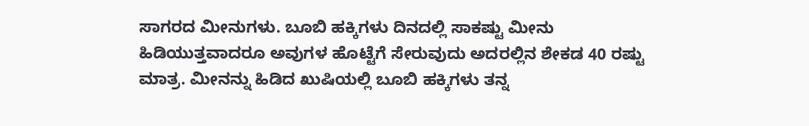ಸಾಗರದ ಮೀನುಗಳು. ಬೂಬಿ ಹಕ್ಕಿಗಳು ದಿನದಲ್ಲಿ ಸಾಕಷ್ಟು ಮೀನು ಹಿಡಿಯುತ್ತವಾದರೂ ಅವುಗಳ ಹೊಟ್ಟೆಗೆ ಸೇರುವುದು ಅದರಲ್ಲಿನ ಶೇಕಡ 40 ರಷ್ಟು ಮಾತ್ರ. ಮೀನನ್ನು ಹಿಡಿದ ಖುಷಿಯಲ್ಲಿ ಬೂಬಿ ಹಕ್ಕಿಗಳು ತನ್ನ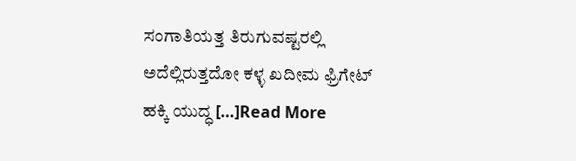ಸಂಗಾತಿಯತ್ತ ತಿರುಗುವಷ್ಟರಲ್ಲಿ ಅದೆಲ್ಲಿರುತ್ತದೋ ಕಳ್ಳ ಖದೀಮ ಫ್ರಿಗೇಟ್ ಹಕ್ಕಿ ಯುದ್ಧ […]Read More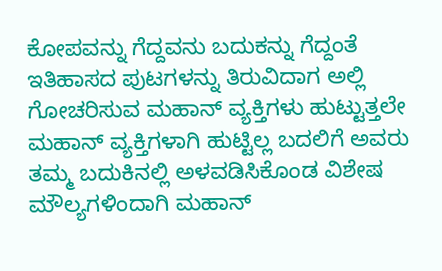ಕೋಪವನ್ನು ಗೆದ್ದವನು ಬದುಕನ್ನು ಗೆದ್ದಂತೆ ಇತಿಹಾಸದ ಪುಟಗಳನ್ನು ತಿರುವಿದಾಗ ಅಲ್ಲಿ ಗೋಚರಿಸುವ ಮಹಾನ್ ವ್ಯಕ್ತಿಗಳು ಹುಟ್ಟುತ್ತಲೇ ಮಹಾನ್ ವ್ಯಕ್ತಿಗಳಾಗಿ ಹುಟ್ಟಿಲ್ಲ ಬದಲಿಗೆ ಅವರು ತಮ್ಮ ಬದುಕಿನಲ್ಲಿ ಅಳವಡಿಸಿಕೊಂಡ ವಿಶೇಷ ಮೌಲ್ಯಗಳಿಂದಾಗಿ ಮಹಾನ್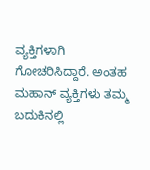ವ್ಯಕ್ತಿಗಳಾಗಿ ಗೋಚರಿಸಿದ್ದಾರೆ. ಅಂತಹ ಮಹಾನ್ ವ್ಯಕ್ತಿಗಳು ತಮ್ಮ ಬದುಕಿನಲ್ಲಿ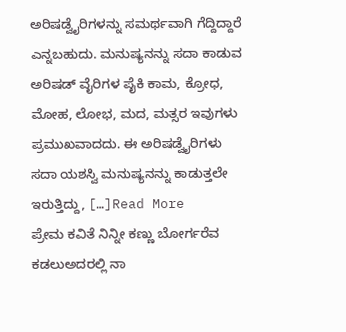ಅರಿಷಡ್ವೈರಿಗಳನ್ನು ಸಮರ್ಥವಾಗಿ ಗೆದ್ದಿದ್ದಾರೆ ಎನ್ನಬಹುದು. ಮನುಷ್ಯನನ್ನು ಸದಾ ಕಾಡುವ ಅರಿಷಡ್ ವೈರಿಗಳ ಪೈಕಿ ಕಾಮ, ಕ್ರೋಧ, ಮೋಹ, ಲೋಭ, ಮದ, ಮತ್ಸರ ಇವುಗಳು ಪ್ರಮುಖವಾದದು. ಈ ಅರಿಷಡ್ವೈರಿಗಳು ಸದಾ ಯಶಸ್ವಿ ಮನುಷ್ಯನನ್ನು ಕಾಡುತ್ತಲೇ ಇರುತ್ತಿದ್ದು, […]Read More
ಪ್ರೇಮ ಕವಿತೆ ನಿನ್ನೀ ಕಣ್ಣು ಬೋರ್ಗರೆವ ಕಡಲುಅದರಲ್ಲಿ ನಾ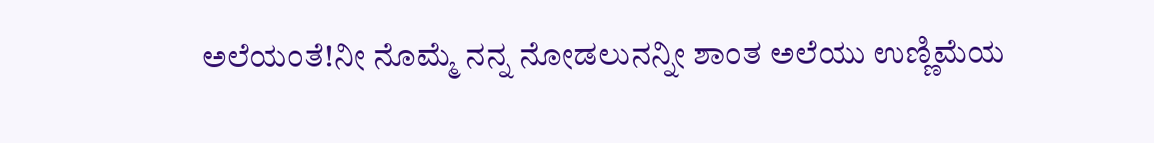ಅಲೆಯಂತೆ!ನೀ ನೊಮ್ಮೆ ನನ್ನ ನೋಡಲುನನ್ನೀ ಶಾಂತ ಅಲೆಯು ಉಣ್ಣಿಮೆಯ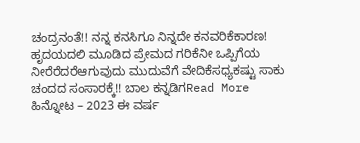ಚಂದ್ರನಂತೆ!! ನನ್ನ ಕನಸಿಗೂ ನಿನ್ನದೇ ಕನವರಿಕೆಕಾರಣ! ಹೃದಯದಲಿ ಮೂಡಿದ ಪ್ರೇಮದ ಗರಿಕೆನೀ ಒಪ್ಪಿಗೆಯ ನೀರೆರೆದರೆಆಗುವುದು ಮುದುವೆಗೆ ವೇದಿಕೆಸಧ್ಯಕಷ್ಟು ಸಾಕು ಚಂದದ ಸಂಸಾರಕ್ಕೆ!! ಬಾಲ ಕನ್ನಡಿಗRead More
ಹಿನ್ನೋಟ – 2023 ಈ ವರ್ಷ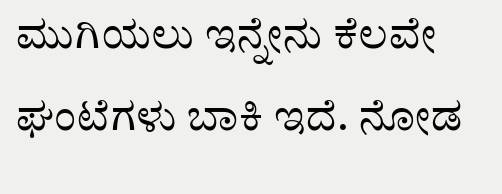ಮುಗಿಯಲು ಇನ್ನೇನು ಕೆಲವೇ ಘಂಟೆಗಳು ಬಾಕಿ ಇದೆ. ನೋಡ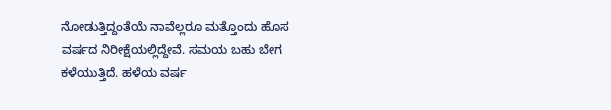ನೋಡುತ್ತಿದ್ದಂತೆಯೆ ನಾವೆಲ್ಲರೂ ಮತ್ತೊಂದು ಹೊಸ ವರ್ಷದ ನಿರೀಕ್ಷೆಯಲ್ಲಿದ್ದೇವೆ. ಸಮಯ ಬಹು ಬೇಗ ಕಳೆಯುತ್ತಿದೆ. ಹಳೆಯ ವರ್ಷ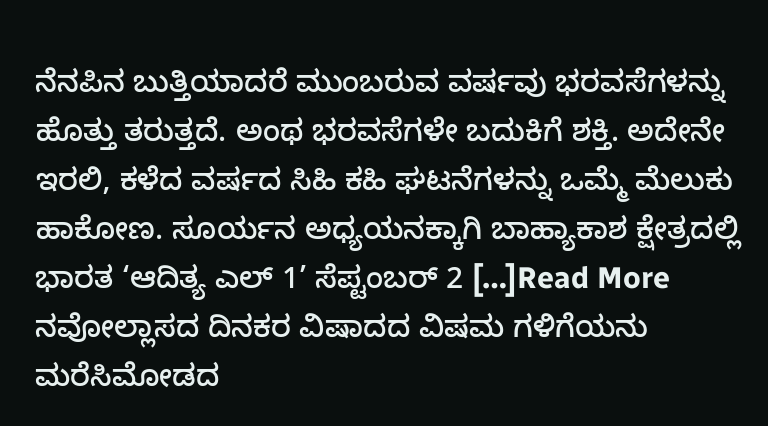ನೆನಪಿನ ಬುತ್ತಿಯಾದರೆ ಮುಂಬರುವ ವರ್ಷವು ಭರವಸೆಗಳನ್ನು ಹೊತ್ತು ತರುತ್ತದೆ. ಅಂಥ ಭರವಸೆಗಳೇ ಬದುಕಿಗೆ ಶಕ್ತಿ. ಅದೇನೇ ಇರಲಿ, ಕಳೆದ ವರ್ಷದ ಸಿಹಿ ಕಹಿ ಘಟನೆಗಳನ್ನು ಒಮ್ಮೆ ಮೆಲುಕು ಹಾಕೋಣ. ಸೂರ್ಯನ ಅಧ್ಯಯನಕ್ಕಾಗಿ ಬಾಹ್ಯಾಕಾಶ ಕ್ಷೇತ್ರದಲ್ಲಿ ಭಾರತ ‘ಆದಿತ್ಯ ಎಲ್ 1’ ಸೆಪ್ಟಂಬರ್ 2 […]Read More
ನವೋಲ್ಲಾಸದ ದಿನಕರ ವಿಷಾದದ ವಿಷಮ ಗಳಿಗೆಯನು ಮರೆಸಿಮೋಡದ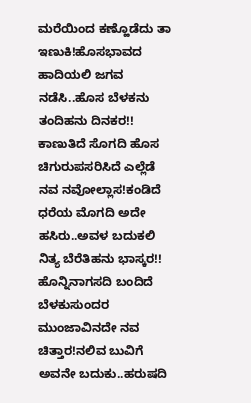ಮರೆಯಿಂದ ಕಣ್ಹೊಡೆದು ತಾ ಇಣುಕಿ!ಹೊಸಭಾವದ ಹಾದಿಯಲಿ ಜಗವ ನಡೆಸಿ..ಹೊಸ ಬೆಳಕನು ತಂದಿಹನು ದಿನಕರ!! ಕಾಣುತಿದೆ ಸೊಗದಿ ಹೊಸ ಚಿಗುರುಪಸರಿಸಿದೆ ಎಲ್ಲೆಡೆ ನವ ನವೋಲ್ಲಾಸ!ಕಂಡಿದೆ ಧರೆಯ ಮೊಗದಿ ಅದೇ ಹಸಿರು..ಅವಳ ಬದುಕಲಿ ನಿತ್ಯ ಬೆರೆತಿಹನು ಭಾಸ್ಕರ!! ಹೊನ್ನಿನಾಗಸದಿ ಬಂದಿದೆ ಬೆಳಕುಸುಂದರ ಮುಂಜಾವಿನದೇ ನವ ಚಿತ್ತಾರ!ನಲಿವ ಬುವಿಗೆ ಅವನೇ ಬದುಕು..ಹರುಷದಿ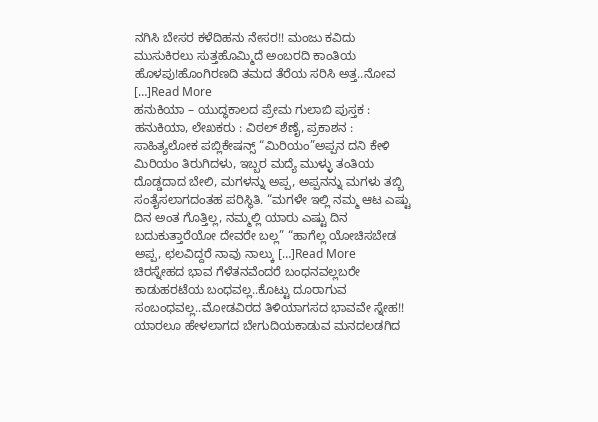ನಗಿಸಿ ಬೇಸರ ಕಳೆದಿಹನು ನೇಸರ!! ಮಂಜು ಕವಿದು ಮುಸುಕಿರಲು ಸುತ್ತಹೊಮ್ಮಿದೆ ಅಂಬರದಿ ಕಾಂತಿಯ ಹೊಳಪು!ಹೊಂಗಿರಣದಿ ತಮದ ತೆರೆಯ ಸರಿಸಿ ಅತ್ತ..ನೋವ […]Read More
ಹನುಕಿಯಾ – ಯುದ್ಧಕಾಲದ ಪ್ರೇಮ ಗುಲಾಬಿ ಪುಸ್ತಕ : ಹನುಕಿಯಾ, ಲೇಖಕರು : ವಿಠಲ್ ಶೆಣೈ, ಪ್ರಕಾಶನ : ಸಾಹಿತ್ಯಲೋಕ ಪಬ್ಲಿಕೇಷನ್ಸ್ “ಮಿರಿಯಂ”ಅಪ್ಪನ ದನಿ ಕೇಳಿ ಮಿರಿಯಂ ತಿರುಗಿದಳು, ಇಬ್ಬರ ಮದ್ಯೆ ಮುಳ್ಳು ತಂತಿಯ ದೊಡ್ಡದಾದ ಬೇಲಿ, ಮಗಳನ್ನು ಅಪ್ಪ, ಅಪ್ಪನನ್ನು ಮಗಳು ತಬ್ಬಿ ಸಂತೈಸಲಾಗದಂತಹ ಪರಿಸ್ಥಿತಿ. “ಮಗಳೇ ಇಲ್ಲಿ ನಮ್ಮ ಆಟ ಎಷ್ಟು ದಿನ ಅಂತ ಗೊತ್ತಿಲ್ಲ, ನಮ್ಮಲ್ಲಿ ಯಾರು ಎಷ್ಟು ದಿನ ಬದುಕುತ್ತಾರೆಯೋ ದೇವರೇ ಬಲ್ಲ” “ಹಾಗೆಲ್ಲ ಯೋಚಿಸಬೇಡ ಅಪ್ಪ, ಛಲವಿದ್ದರೆ ನಾವು ನಾಲ್ಕು […]Read More
ಚಿರಸ್ನೇಹದ ಭಾವ ಗೆಳೆತನವೆಂದರೆ ಬಂಧನವಲ್ಲಬರೇ ಕಾಡುಹರಟೆಯ ಬಂಧವಲ್ಲ..ಕೊಟ್ಟು ದೂರಾಗುವ ಸಂಬಂಧವಲ್ಲ..ಮೋಡವಿರದ ತಿಳಿಯಾಗಸದ ಭಾವವೇ ಸ್ನೇಹ!! ಯಾರಲೂ ಹೇಳಲಾಗದ ಬೇಗುದಿಯಕಾಡುವ ಮನದಲಡಗಿದ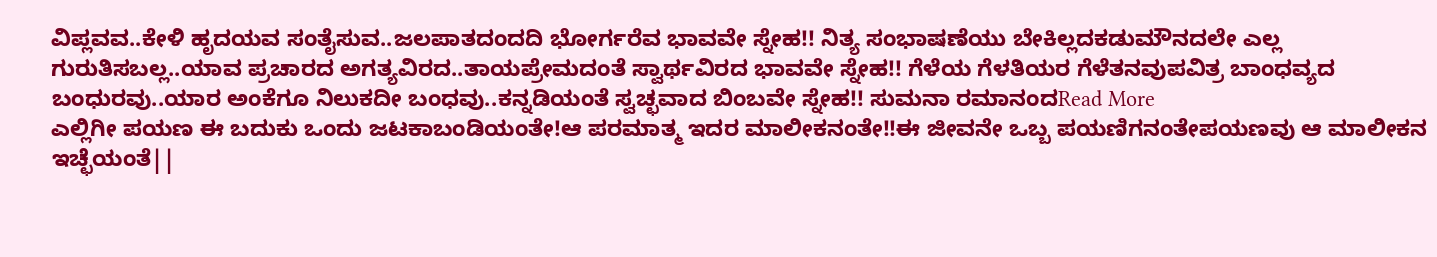ವಿಪ್ಲವವ..ಕೇಳಿ ಹೃದಯವ ಸಂತೈಸುವ..ಜಲಪಾತದಂದದಿ ಭೋರ್ಗರೆವ ಭಾವವೇ ಸ್ನೇಹ!! ನಿತ್ಯ ಸಂಭಾಷಣೆಯು ಬೇಕಿಲ್ಲದಕಡುಮೌನದಲೇ ಎಲ್ಲ ಗುರುತಿಸಬಲ್ಲ..ಯಾವ ಪ್ರಚಾರದ ಅಗತ್ಯವಿರದ..ತಾಯಪ್ರೇಮದಂತೆ ಸ್ವಾರ್ಥವಿರದ ಭಾವವೇ ಸ್ನೇಹ!! ಗೆಳೆಯ ಗೆಳತಿಯರ ಗೆಳೆತನವುಪವಿತ್ರ ಬಾಂಧವ್ಯದ ಬಂಧುರವು..ಯಾರ ಅಂಕೆಗೂ ನಿಲುಕದೀ ಬಂಧವು..ಕನ್ನಡಿಯಂತೆ ಸ್ವಚ್ಛವಾದ ಬಿಂಬವೇ ಸ್ನೇಹ!! ಸುಮನಾ ರಮಾನಂದRead More
ಎಲ್ಲಿಗೀ ಪಯಣ ಈ ಬದುಕು ಒಂದು ಜಟಕಾಬಂಡಿಯಂತೇ!ಆ ಪರಮಾತ್ಮ ಇದರ ಮಾಲೀಕನಂತೇ!!ಈ ಜೀವನೇ ಒಬ್ಬ ಪಯಣಿಗನಂತೇಪಯಣವು ಆ ಮಾಲೀಕನ ಇಚ್ಛೆಯಂತೆ||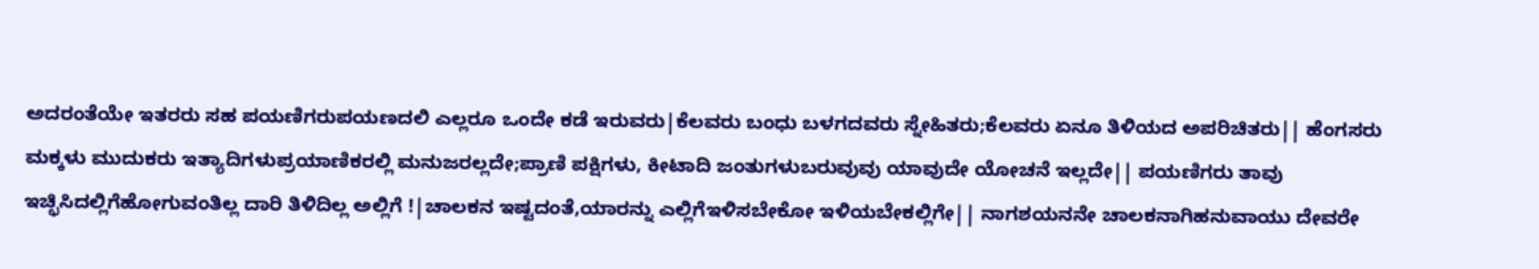ಅದರಂತೆಯೇ ಇತರರು ಸಹ ಪಯಣಿಗರುಪಯಣದಲಿ ಎಲ್ಲರೂ ಒಂದೇ ಕಡೆ ಇರುವರು|ಕೆಲವರು ಬಂಧು ಬಳಗದವರು ಸ್ನೇಹಿತರು;ಕೆಲವರು ಏನೂ ತಿಳಿಯದ ಅಪರಿಚಿತರು|| ಹೆಂಗಸರು ಮಕ್ಕಳು ಮುದುಕರು ಇತ್ಯಾದಿಗಳುಪ್ರಯಾಣಿಕರಲ್ಲಿ ಮನುಜರಲ್ಲದೇ;ಪ್ರಾಣಿ ಪಕ್ಷಿಗಳು, ಕೀಟಾದಿ ಜಂತುಗಳುಬರುವುವು ಯಾವುದೇ ಯೋಚನೆ ಇಲ್ಲದೇ|| ಪಯಣಿಗರು ತಾವು ಇಚ್ಛಿಸಿದಲ್ಲಿಗೆಹೋಗುವಂತಿಲ್ಲ ದಾರಿ ತಿಳಿದಿಲ್ಲ ಅಲ್ಲಿಗೆ !|ಚಾಲಕನ ಇಷ್ಟದಂತೆ,ಯಾರನ್ನು ಎಲ್ಲಿಗೆಇಳಿಸಬೇಕೋ ಇಳಿಯಬೇಕಲ್ಲಿಗೇ|| ನಾಗಶಯನನೇ ಚಾಲಕನಾಗಿಹನುವಾಯು ದೇವರೇ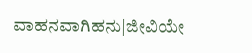ವಾಹನವಾಗಿಹನು|ಜೀವಿಯೇ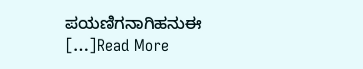ಪಯಣಿಗನಾಗಿಹನುಈ […]Read More